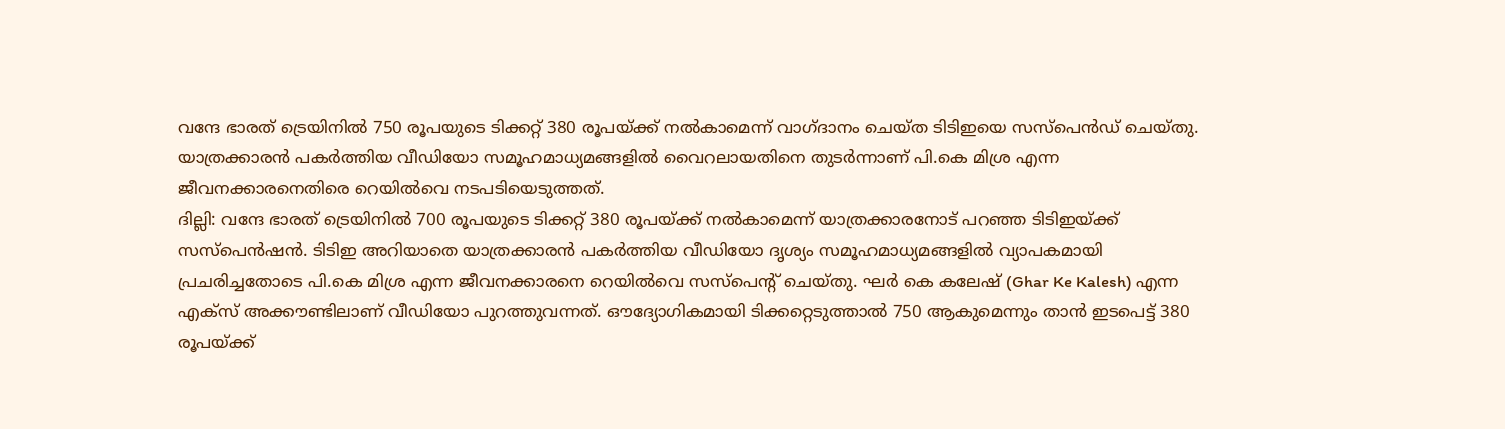വന്ദേ ഭാരത് ട്രെയിനിൽ 750 രൂപയുടെ ടിക്കറ്റ് 380 രൂപയ്ക്ക് നൽകാമെന്ന് വാഗ്ദാനം ചെയ്ത ടിടിഇയെ സസ്പെൻഡ് ചെയ്തു. യാത്രക്കാരൻ പകർത്തിയ വീഡിയോ സമൂഹമാധ്യമങ്ങളിൽ വൈറലായതിനെ തുടർന്നാണ് പി.കെ മിശ്ര എന്ന ജീവനക്കാരനെതിരെ റെയിൽവെ നടപടിയെടുത്തത്.
ദില്ലി: വന്ദേ ഭാരത് ട്രെയിനിൽ 700 രൂപയുടെ ടിക്കറ്റ് 380 രൂപയ്ക്ക് നൽകാമെന്ന് യാത്രക്കാരനോട് പറഞ്ഞ ടിടിഇയ്ക്ക് സസ്പെൻഷൻ. ടിടിഇ അറിയാതെ യാത്രക്കാരൻ പകർത്തിയ വീഡിയോ ദൃശ്യം സമൂഹമാധ്യമങ്ങളിൽ വ്യാപകമായി പ്രചരിച്ചതോടെ പി.കെ മിശ്ര എന്ന ജീവനക്കാരനെ റെയിൽവെ സസ്പെൻ്റ് ചെയ്തു. ഘർ കെ കലേഷ് (Ghar Ke Kalesh) എന്ന എക്സ് അക്കൗണ്ടിലാണ് വീഡിയോ പുറത്തുവന്നത്. ഔദ്യോഗികമായി ടിക്കറ്റെടുത്താൽ 750 ആകുമെന്നും താൻ ഇടപെട്ട് 380 രൂപയ്ക്ക്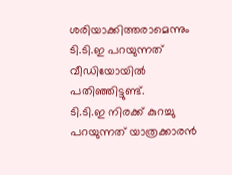ശരിയാക്കിത്തരാമെന്നും ടി.ടി.ഇ പറയുന്നത് വീഡിയോയിൽ പതിഞ്ഞിട്ടുണ്ട്.
ടി.ടി.ഇ നിരക്ക് കുറച്ചു പറയുന്നത് യാത്രക്കാരൻ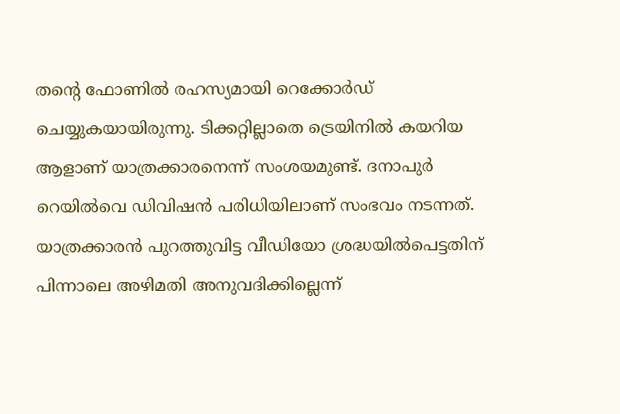തന്റെ ഫോണിൽ രഹസ്യമായി റെക്കോർഡ് ചെയ്യുകയായിരുന്നു. ടിക്കറ്റില്ലാതെ ട്രെയിനിൽ കയറിയ ആളാണ് യാത്രക്കാരനെന്ന് സംശയമുണ്ട്. ദനാപുർ റെയിൽവെ ഡിവിഷൻ പരിധിയിലാണ് സംഭവം നടന്നത്. യാത്രക്കാരൻ പുറത്തുവിട്ട വീഡിയോ ശ്രദ്ധയിൽപെട്ടതിന് പിന്നാലെ അഴിമതി അനുവദിക്കില്ലെന്ന്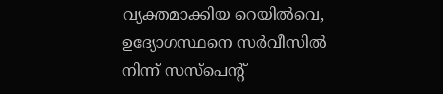വ്യക്തമാക്കിയ റെയിൽവെ, ഉദ്യോഗസ്ഥനെ സർവീസിൽ നിന്ന് സസ്പെൻ്റ്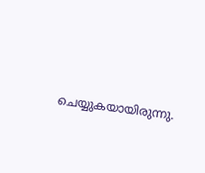ചെയ്യുകയായിരുന്നു.